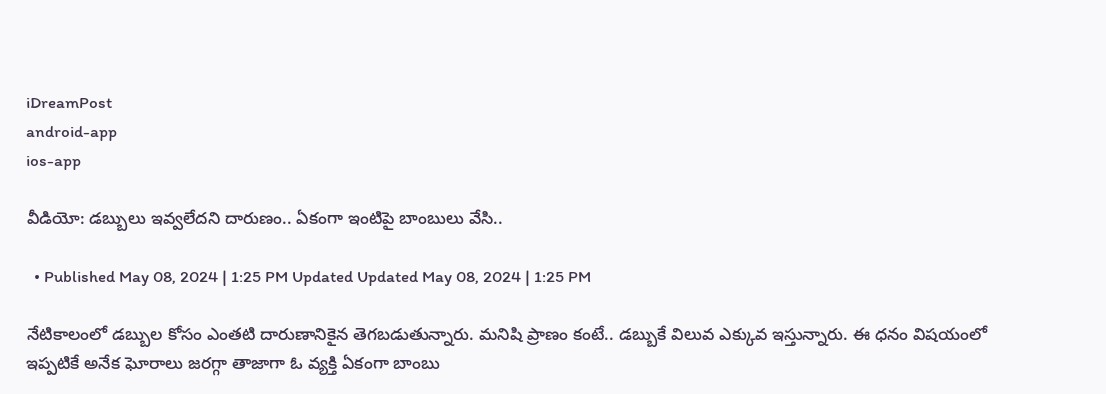iDreamPost
android-app
ios-app

వీడియో: డబ్బులు ఇవ్వలేదని దారుణం.. ఏకంగా ఇంటిపై బాంబులు వేసి..

  • Published May 08, 2024 | 1:25 PM Updated Updated May 08, 2024 | 1:25 PM

నేటికాలంలో డబ్బుల కోసం ఎంతటి దారుణానికైన తెగబడుతున్నారు. మనిషి ప్రాణం కంటే.. డబ్బుకే విలువ ఎక్కువ ఇస్తున్నారు. ఈ ధనం విషయంలో ఇప్పటికే అనేక ఘోరాలు జరగ్గా తాజాగా ఓ వ్యక్తి ఏకంగా బాంబు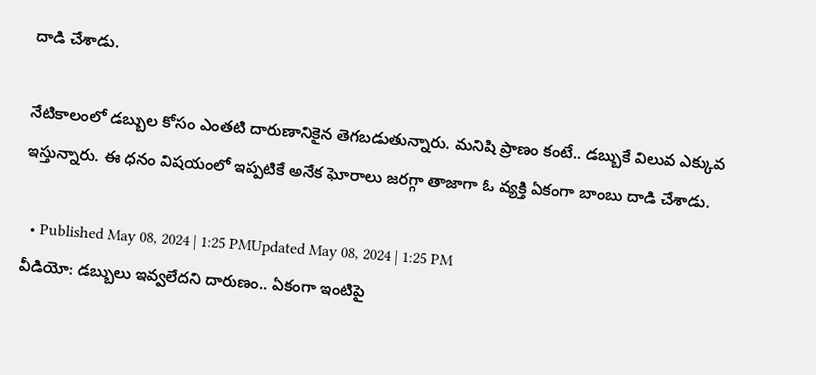దాడి చేశాడు.

నేటికాలంలో డబ్బుల కోసం ఎంతటి దారుణానికైన తెగబడుతున్నారు. మనిషి ప్రాణం కంటే.. డబ్బుకే విలువ ఎక్కువ ఇస్తున్నారు. ఈ ధనం విషయంలో ఇప్పటికే అనేక ఘోరాలు జరగ్గా తాజాగా ఓ వ్యక్తి ఏకంగా బాంబు దాడి చేశాడు.

  • Published May 08, 2024 | 1:25 PMUpdated May 08, 2024 | 1:25 PM
వీడియో: డబ్బులు ఇవ్వలేదని దారుణం.. ఏకంగా ఇంటిపై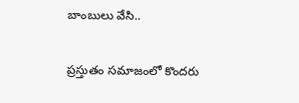బాంబులు వేసి..

ప్రస్తుతం సమాజంలో కొందరు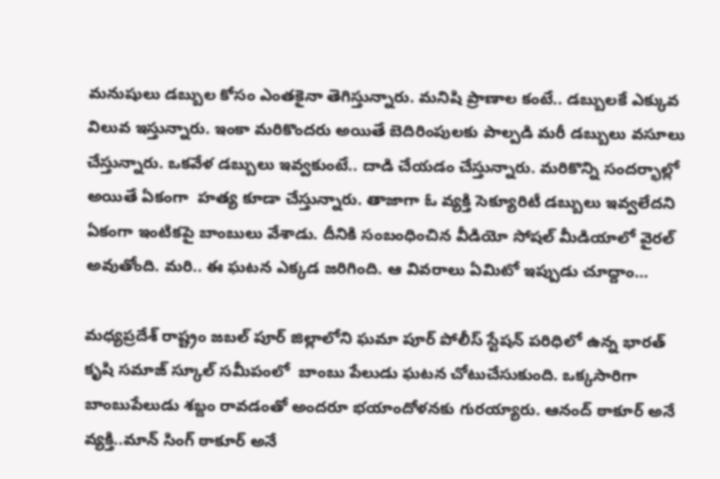మనుషులు డబ్బుల కోసం ఎంతకైనా తెగిస్తున్నారు. మనిషి ప్రాణాల కంటే.. డబ్బులకే ఎక్కువ విలువ ఇస్తున్నారు. ఇంకా మరికొందరు అయితే బెదిరింపులకు పాల్పడి మరీ డబ్బులు వసూలు చేస్తున్నారు. ఒకవేళ డబ్బులు ఇవ్వకుంటే.. దాడి చేయడం చేస్తున్నారు. మరికొన్ని సందర్భాల్లో అయితే ఏకంగా  హత్య కూడా చేస్తున్నారు. తాజాగా ఓ వ్యక్తి సెక్యూరిటీ డబ్బులు ఇవ్వలేదని ఏకంగా ఇంటికపై బాంబులు వేశాడు. దీనికి సంబంధించిన వీడియో సోషల్ మీడియాలో వైరల్ అవుతోంది. మరి.. ఈ ఘటన ఎక్కడ జరిగింది. ఆ వివరాలు ఏమిటో ఇప్పుడు చూద్దాం…

మధ్యప్రదేశ్ రాష్ట్రం జబల్ పూర్ జిల్లాలోని ఘమా పూర్ పోలీస్ స్టేషన్ పరిధిలో ఉన్న భారత్ కృషి సమాజ్ స్కూల్ సమీపంలో  బాంబు పేలుడు ఘటన చోటుచేసుకుంది. ఒక్కసారిగా బాంబుపేలుడు శబ్దం రావడంతో అందరూ భయాందోళనకు గురయ్యారు. ఆనంద్ ఠాకూర్ అనే వ్యక్తి..మాన్ సింగ్ ఠాకూర్ అనే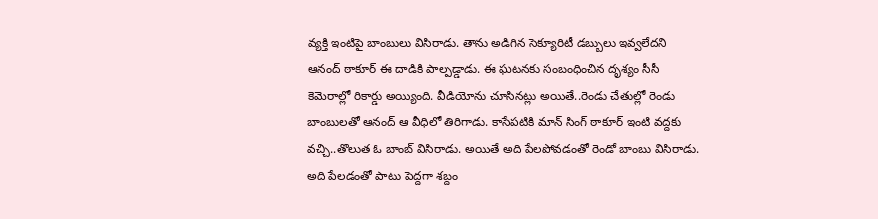వ్యక్తి ఇంటిపై బాంబులు విసిరాడు. తాను అడిగిన సెక్యూరిటీ డబ్బులు ఇవ్వలేదని ఆనంద్ ఠాకూర్ ఈ దాడికి పాల్పడ్డాడు. ఈ ఘటనకు సంబంధించిన దృశ్యం సీసీ కెమెరాల్లో రికార్డు అయ్యింది. వీడియోను చూసినట్లు అయితే..రెండు చేతుల్లో రెండు బాంబులతో ఆనంద్ ఆ వీధిలో తిరిగాడు. కాసేపటికి మాన్ సింగ్ ఠాకూర్ ఇంటి వద్దకు వచ్చి..తొలుత ఓ బాంబ్ విసిరాడు. అయితే అది పేలపోవడంతో రెండో బాంబు విసిరాడు. అది పేలడంతో పాటు పెద్దగా శబ్దం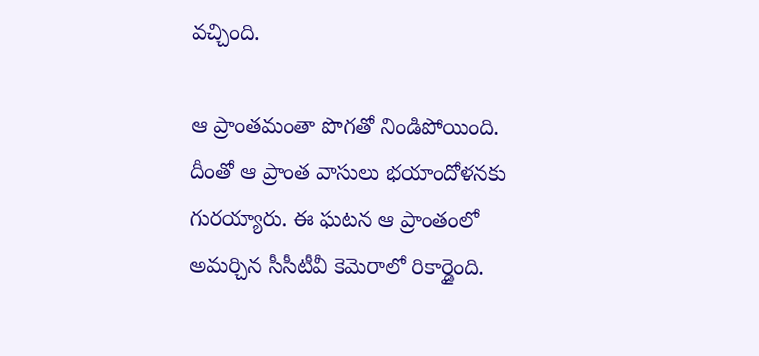వచ్చింది.

ఆ ప్రాంతమంతా పొగతో నిండిపోయింది. దీంతో ఆ ప్రాంత వాసులు భయాందోళనకు గురయ్యారు. ఈ ఘటన ఆ ప్రాంతంలో అమర్చిన సీసీటీవీ కెమెరాలో రికార్డైంది.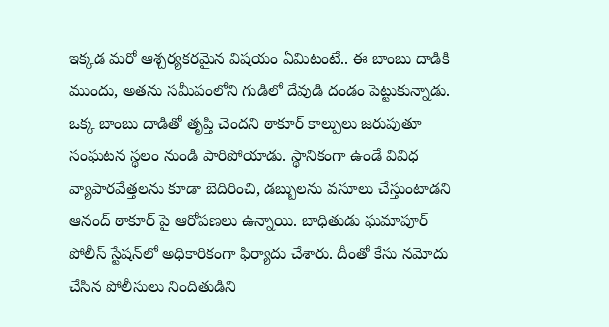ఇక్కడ మరో ఆశ్చర్యకరమైన విషయం ఏమిటంటే.. ఈ బాంబు దాడికి ముందు, అతను సమీపంలోని గుడిలో దేవుడి దండం పెట్టుకున్నాడు. ఒక్క బాంబు దాడితో తృప్తి చెందని ఠాకూర్ కాల్పులు జరుపుతూ సంఘటన స్థలం నుండి పారిపోయాడు. స్థానికంగా ఉండే వివిధ వ్యాపారవేత్తలను కూడా బెదిరించి, డబ్బులను వసూలు చేస్తుంటాడని ఆనంద్ ఠాకూర్ పై ఆరోపణలు ఉన్నాయి. బాధితుడు ఘమాపూర్ పోలీస్ స్టేషన్‌లో అధికారికంగా ఫిర్యాదు చేశారు. దీంతో కేసు నమోదు చేసిన పోలీసులు నిందితుడిని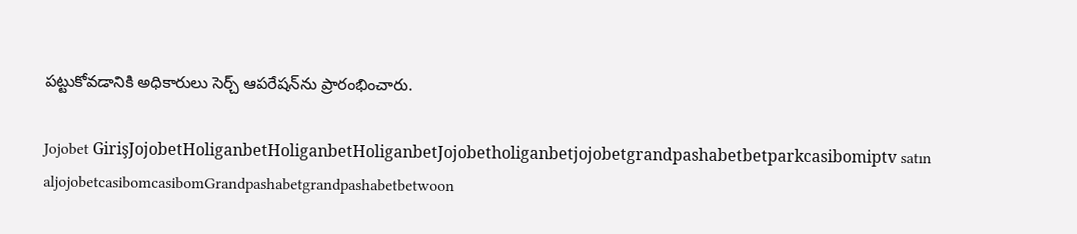పట్టుకోవడానికి అధికారులు సెర్చ్ ఆపరేషన్‌ను ప్రారంభించారు.

Jojobet GirişJojobetHoliganbetHoliganbetHoliganbetJojobetholiganbetjojobetgrandpashabetbetparkcasibomiptv satın aljojobetcasibomcasibomGrandpashabetgrandpashabetbetwoon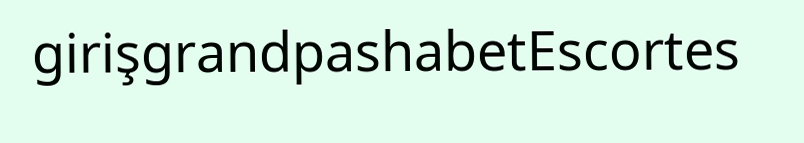girişgrandpashabetEscortes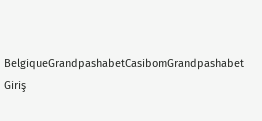BelgiqueGrandpashabetCasibomGrandpashabet Giriş